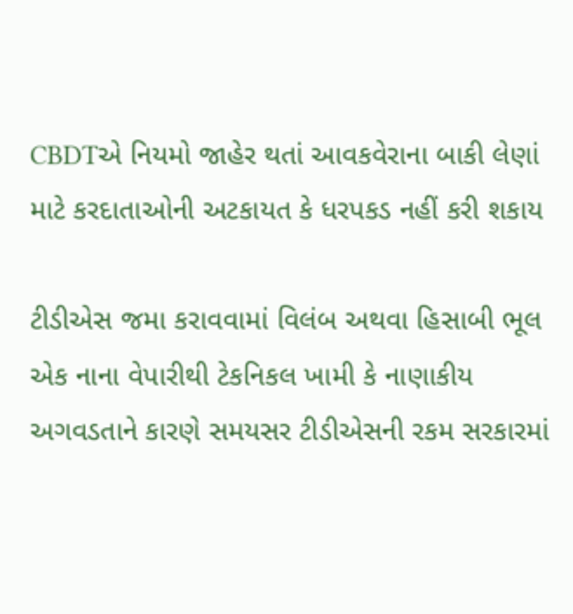CBDTએ નિયમો જાહેર થતાં આવકવેરાના બાકી લેણાં માટે કરદાતાઓની અટકાયત કે ધરપકડ નહીં કરી શકાય

ટીડીએસ જમા કરાવવામાં વિલંબ અથવા હિસાબી ભૂલ
એક નાના વેપારીથી ટેકનિકલ ખામી કે નાણાકીય અગવડતાને કારણે સમયસર ટીડીએસની રકમ સરકારમાં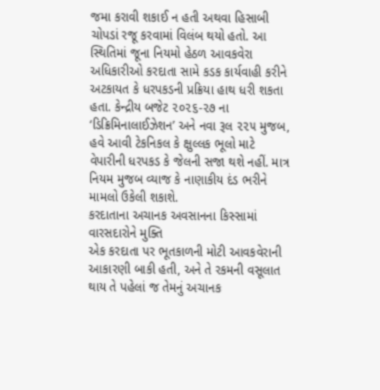જમા કરાવી શકાઈ ન હતી અથવા હિસાબી ચોપડાં રજૂ કરવામાં વિલંબ થયો હતો. આ સ્થિતિમાં જૂના નિયમો હેઠળ આવકવેરા અધિકારીઓ કરદાતા સામે કડક કાર્યવાહી કરીને અટકાયત કે ધરપકડની પ્રક્રિયા હાથ ધરી શકતા હતા. કેન્દ્રીય બજેટ ૨૦૨૬-૨૭ ના ‘ડિક્રિમિનાલાઈઝેશન’ અને નવા રૂલ ૨૨૫ મુજબ, હવે આવી ટેકનિકલ કે ક્ષુલ્લક ભૂલો માટે વેપારીની ધરપકડ કે જેલની સજા થશે નહીં. માત્ર નિયમ મુજબ વ્યાજ કે નાણાકીય દંડ ભરીને મામલો ઉકેલી શકાશે.
કરદાતાના અચાનક અવસાનના કિસ્સામાં વારસદારોને મુક્તિ
એક કરદાતા પર ભૂતકાળની મોટી આવકવેરાની આકારણી બાકી હતી, અને તે રકમની વસૂલાત થાય તે પહેલાં જ તેમનું અચાનક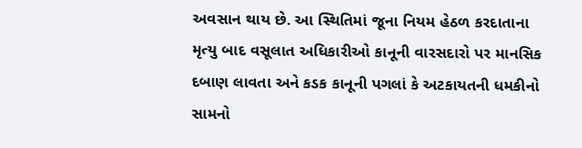અવસાન થાય છે. આ સ્થિતિમાં જૂના નિયમ હેઠળ કરદાતાના મૃત્યુ બાદ વસૂલાત અધિકારીઓ કાનૂની વારસદારો પર માનસિક દબાણ લાવતા અને કડક કાનૂની પગલાં કે અટકાયતની ધમકીનો સામનો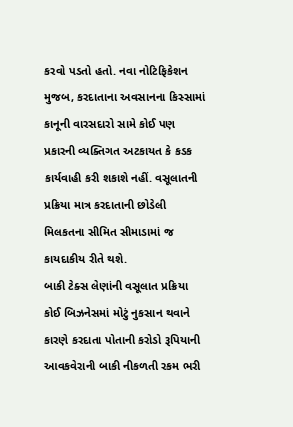કરવો પડતો હતો. નવા નોટિફિકેશન મુજબ, કરદાતાના અવસાનના કિસ્સામાં કાનૂની વારસદારો સામે કોઈ પણ પ્રકારની વ્યક્તિગત અટકાયત કે કડક કાર્યવાહી કરી શકાશે નહીં. વસૂલાતની પ્રક્રિયા માત્ર કરદાતાની છોડેલી મિલકતના સીમિત સીમાડામાં જ કાયદાકીય રીતે થશે.
બાકી ટેક્સ લેણાંની વસૂલાત પ્રક્રિયા
કોઈ બિઝનેસમાં મોટું નુકસાન થવાને કારણે કરદાતા પોતાની કરોડો રૂપિયાની આવકવેરાની બાકી નીકળતી રકમ ભરી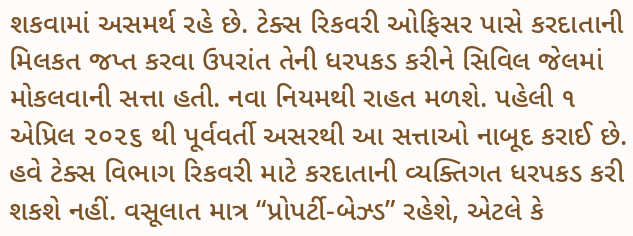શકવામાં અસમર્થ રહે છે. ટેક્સ રિકવરી ઓફિસર પાસે કરદાતાની મિલકત જપ્ત કરવા ઉપરાંત તેની ધરપકડ કરીને સિવિલ જેલમાં મોકલવાની સત્તા હતી. નવા નિયમથી રાહત મળશે. પહેલી ૧ એપ્રિલ ૨૦૨૬ થી પૂર્વવર્તી અસરથી આ સત્તાઓ નાબૂદ કરાઈ છે. હવે ટેક્સ વિભાગ રિકવરી માટે કરદાતાની વ્યક્તિગત ધરપકડ કરી શકશે નહીં. વસૂલાત માત્ર “પ્રોપર્ટી-બેઝ્ડ” રહેશે, એટલે કે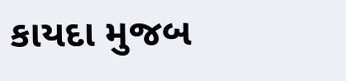કાયદા મુજબ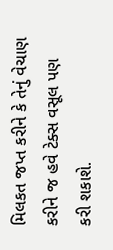મિલકત જપ્ત કરીને કે તેનું વેચાણ કરીને જ હવે ટેક્સ વસૂલ પણ કરી શકાશે.